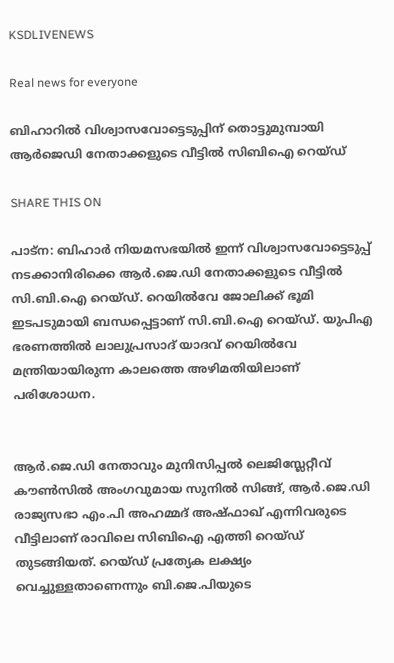KSDLIVENEWS

Real news for everyone

ബിഹാറില്‍ വിശ്വാസവോട്ടെടുപ്പിന് തൊട്ടുമുമ്പായി ആര്‍ജെഡി നേതാക്കളുടെ വീട്ടില്‍ സിബിഐ റെയ്ഡ്

SHARE THIS ON

പാട്‌ന: ബിഹാര്‍ നിയമസഭയില്‍ ഇന്ന് വിശ്വാസവോട്ടെടുപ്പ് നടക്കാനിരിക്കെ ആര്‍.ജെ.ഡി നേതാക്കളുടെ വീട്ടില്‍ സി.ബി.ഐ റെയ്ഡ്. റെയില്‍വേ ജോലിക്ക് ഭൂമി ഇടപടുമായി ബന്ധപ്പെട്ടാണ് സി.ബി.ഐ റെയ്ഡ്. യുപിഎ ഭരണത്തില്‍ ലാലുപ്രസാദ് യാദവ് റെയില്‍വേ മന്ത്രിയായിരുന്ന കാലത്തെ അഴിമതിയിലാണ് പരിശോധന.


ആര്‍.ജെ.ഡി നേതാവും മുനിസിപ്പല്‍ ലെജിസ്ലേറ്റീവ് കൗണ്‍സില്‍ അംഗവുമായ സുനില്‍ സിങ്ങ്, ആര്‍.ജെ.ഡി രാജ്യസഭാ എം.പി അഹമ്മദ് അഷ്ഫാഖ് എന്നിവരുടെ വീട്ടിലാണ് രാവിലെ സിബിഐ എത്തി റെയ്ഡ് തുടങ്ങിയത്. റെയ്ഡ് പ്രത്യേക ലക്ഷ്യം വെച്ചുള്ളതാണെന്നും ബി.ജെ.പിയുടെ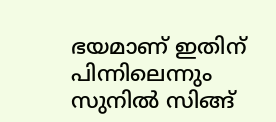ഭയമാണ് ഇതിന് പിന്നിലെന്നും സുനില്‍ സിങ്ങ്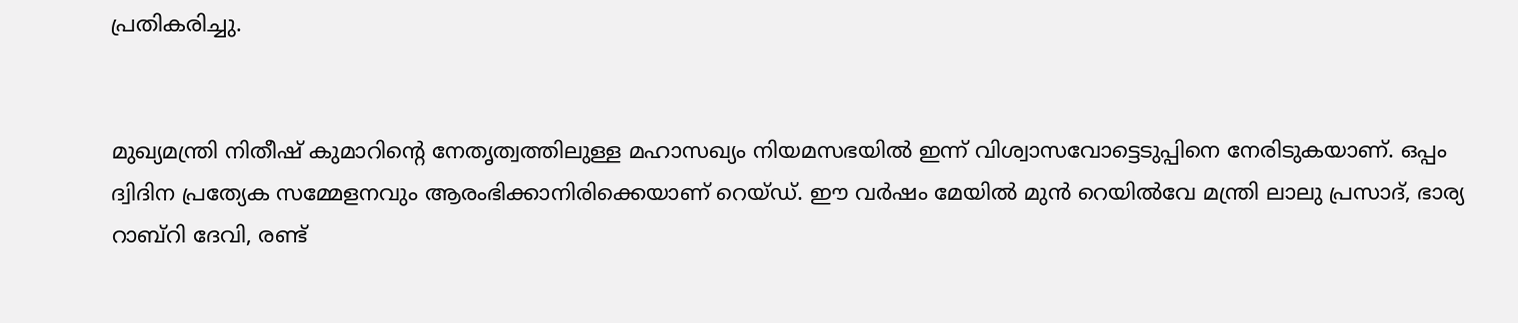പ്രതികരിച്ചു.


മുഖ്യമന്ത്രി നിതീഷ് കുമാറിന്റെ നേതൃത്വത്തിലുള്ള മഹാസഖ്യം നിയമസഭയില്‍ ഇന്ന് വിശ്വാസവോട്ടെടുപ്പിനെ നേരിടുകയാണ്. ഒപ്പം ദ്വിദിന പ്രത്യേക സമ്മേളനവും ആരംഭിക്കാനിരിക്കെയാണ് റെയ്ഡ്. ഈ വര്‍ഷം മേയില്‍ മുന്‍ റെയില്‍വേ മന്ത്രി ലാലു പ്രസാദ്, ഭാര്യ റാബ്റി ദേവി, രണ്ട്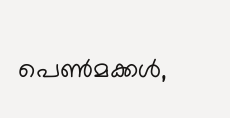പെണ്‍മക്കള്‍,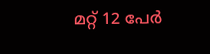മറ്റ് 12 പേര്‍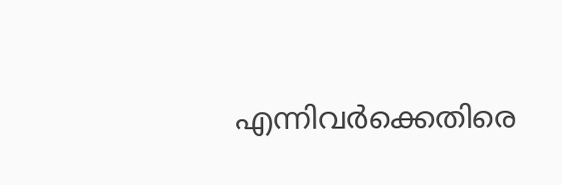എന്നിവര്‍ക്കെതിരെ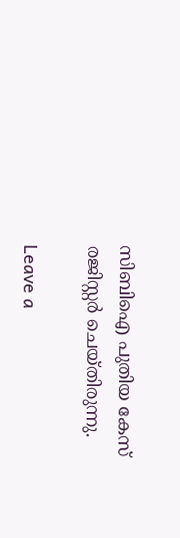സിബിഐ പുതിയ കേസ് രജിസ്റ്റര്‍ ചെയ്തിരുന്നു.

Leave a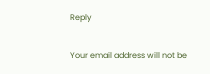Reply

Your email address will not be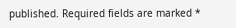published. Required fields are marked *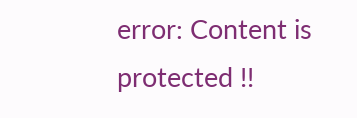error: Content is protected !!